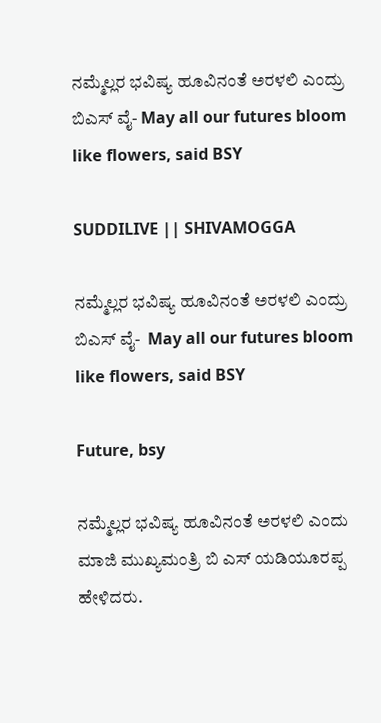ನಮ್ಮೆಲ್ಲರ ಭವಿಷ್ಯ ಹೂವಿನಂತೆ ಅರಳಲಿ ಎಂದ್ರು ಬಿಎಸ್ ವೈ- May all our futures bloom like flowers, said BSY

SUDDILIVE || SHIVAMOGGA

ನಮ್ಮೆಲ್ಲರ ಭವಿಷ್ಯ ಹೂವಿನಂತೆ ಅರಳಲಿ ಎಂದ್ರು ಬಿಎಸ್ ವೈ-  May all our futures bloom like flowers, said BSY

Future, bsy

ನಮ್ಮೆಲ್ಲರ ಭವಿಷ್ಯ ಹೂವಿನಂತೆ ಅರಳಲಿ ಎಂದು ಮಾಜಿ ಮುಖ್ಯಮಂತ್ರಿ ಬಿ ಎಸ್ ಯಡಿಯೂರಪ್ಪ ಹೇಳಿದರು.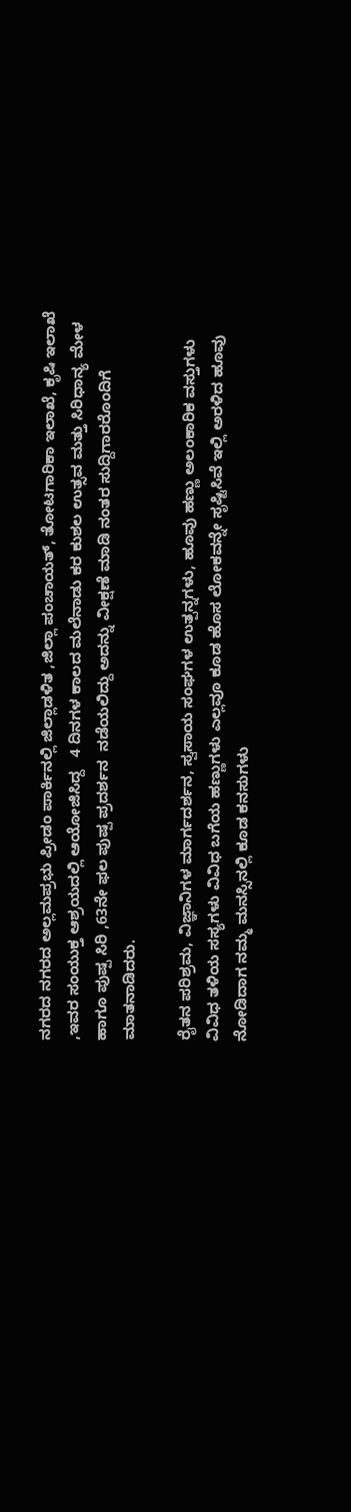ನಗರದ ನಗರದ ಅಲ್ಲಮಪ್ರಭು ಪ್ರೀಡಂ ಪಾರ್ಕಿನಲ್ಲಿ ಜಿಲ್ಲಾಡಳಿತ ,ಜಿಲ್ಲಾ ಪಂಚಾಯತ್, ತೋಟಗಾರಿಕಾ ಇಲಾಖೆ, ಕೃಷಿ ಇಲಾಖೆ ,ಇವರ ಸಂಯುಕ್ತ ಆಶ್ರಯದಲ್ಲಿ ಆಯೋಜಿಸಿದ್ದ   4 ದಿನಗಳ ಕಾಲದ ಮಲೆನಾಡು ಕರ ಕುಶಲ ಉತ್ಸವ ಮತ್ತು ಸಿರಿಧಾನ್ಯ ಮೇಳ ಹಾಗೂ ಪುಷ್ಪ ಸಿರಿ ,63ನೇ ಫಲ ಪುಷ್ಪ ಪ್ರದರ್ಶನ  ನಡೆಯಲಿದ್ದು ಅದನ್ನು ವೀಕ್ಷಣೆ ಮಾಡಿ ನಂತರ ಸುದ್ದಿಗಾರರೊಂದಿಗೆ ಮಾತನಾಡಿದರು.

ರೈತನ ಪರಿಶ್ರಮ, ವಿಜ್ಞಾನಿಗಳ ಮಾರ್ಗದರ್ಶನ, ಸ್ವಸಾಯ ಸಂಘಗಳ ಉತ್ಪನ್ನಗಳು, ಹೂವು ಹಣ್ಣು ಅಲಂಕಾರಿಕ ವಸ್ತುಗಳು ವಿವಿಧ ತಳಿಯ ಸಸ್ಯಗಳು ವಿವಿಧ ಬಗೆಯ ಹಣ್ಣುಗಳು ಎಲ್ಲವೂ ಕೂಡ ಹೊಸ ಲೋಕವನ್ನೇ ಸೃಷ್ಟಿಸಿವೆ ಇಲ್ಲಿ ಅರಳಿದ ಹೂವು ನೋಡಿದಾಗ ನಮ್ಮ ಮನಸ್ಸಿನಲ್ಲಿ ಕೂಡ ಕನಸುಗಳು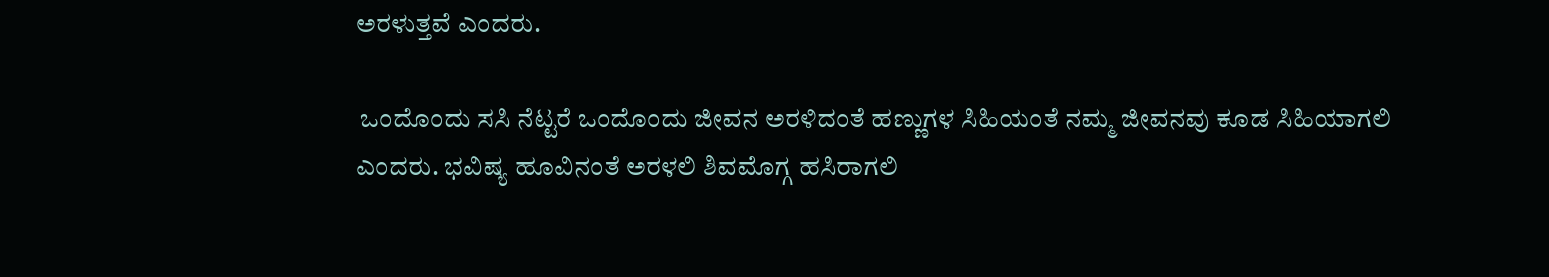ಅರಳುತ್ತವೆ ಎಂದರು.

 ಒಂದೊಂದು ಸಸಿ ನೆಟ್ಟರೆ ಒಂದೊಂದು ಜೀವನ ಅರಳಿದಂತೆ ಹಣ್ಣುಗಳ ಸಿಹಿಯಂತೆ ನಮ್ಮ ಜೀವನವು ಕೂಡ ಸಿಹಿಯಾಗಲಿ ಎಂದರು. ಭವಿಷ್ಯ ಹೂವಿನಂತೆ ಅರಳಲಿ ಶಿವಮೊಗ್ಗ ಹಸಿರಾಗಲಿ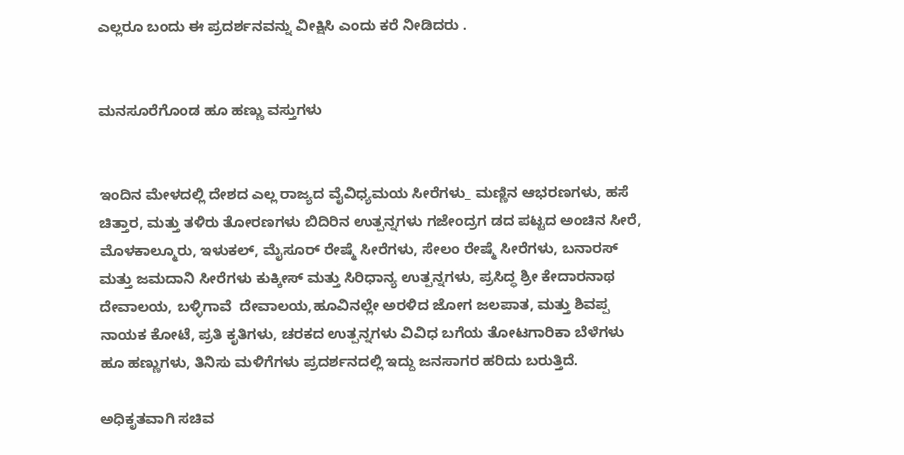ಎಲ್ಲರೂ ಬಂದು ಈ ಪ್ರದರ್ಶನವನ್ನು ವೀಕ್ಷಿಸಿ ಎಂದು ಕರೆ ನೀಡಿದರು .


ಮನಸೂರೆಗೊಂಡ ಹೂ ಹಣ್ಣು ವಸ್ತುಗಳು


ಇಂದಿನ ಮೇಳದಲ್ಲಿ ದೇಶದ ಎಲ್ಲ ರಾಜ್ಯದ ವೈವಿಧ್ಯಮಯ ಸೀರೆಗಳು_ ಮಣ್ಣಿನ ಆಭರಣಗಳು, ಹಸೆ ಚಿತ್ತಾರ, ಮತ್ತು ತಳಿರು ತೋರಣಗಳು ಬಿದಿರಿನ ಉತ್ಪನ್ನಗಳು ಗಜೇಂದ್ರಗ ಡದ ಪಟ್ಟದ ಅಂಚಿನ ಸೀರೆ, ಮೊಳಕಾಲ್ಮೂರು, ಇಳುಕಲ್, ಮೈಸೂರ್ ರೇಷ್ಮೆ ಸೀರೆಗಳು, ಸೇಲಂ ರೇಷ್ಮೆ ಸೀರೆಗಳು, ಬನಾರಸ್ ಮತ್ತು ಜಮದಾನಿ ಸೀರೆಗಳು ಕುಕ್ಕೀಸ್ ಮತ್ತು ಸಿರಿಧಾನ್ಯ ಉತ್ಪನ್ನಗಳು, ಪ್ರಸಿದ್ಧ ಶ್ರೀ ಕೇದಾರನಾಥ ದೇವಾಲಯ, ಬಳ್ಳಿಗಾವೆ  ದೇವಾಲಯ,ಹೂವಿನಲ್ಲೇ ಅರಳಿದ ಜೋಗ ಜಲಪಾತ, ಮತ್ತು ಶಿವಪ್ಪ ನಾಯಕ ಕೋಟೆ, ಪ್ರತಿ ಕೃತಿಗಳು, ಚರಕದ ಉತ್ಪನ್ನಗಳು ವಿವಿಧ ಬಗೆಯ ತೋಟಗಾರಿಕಾ ಬೆಳೆಗಳು ಹೂ ಹಣ್ಣುಗಳು, ತಿನಿಸು ಮಳಿಗೆಗಳು ಪ್ರದರ್ಶನದಲ್ಲಿ ಇದ್ದು ಜನಸಾಗರ ಹರಿದು ಬರುತ್ತಿದೆ.

ಅಧಿಕೃತವಾಗಿ ಸಚಿವ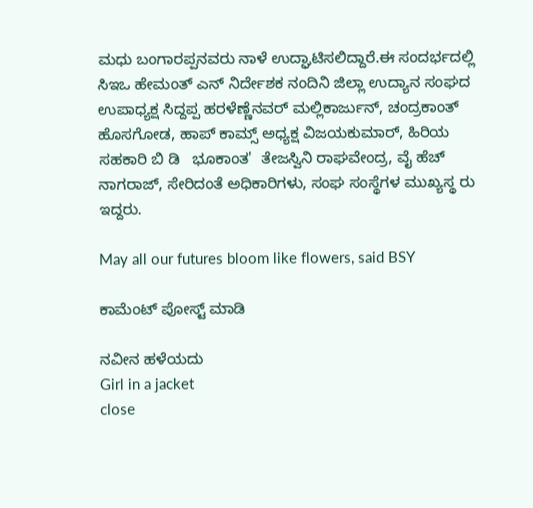ಮಧು ಬಂಗಾರಪ್ಪನವರು ‌ನಾಳೆ ಉದ್ಘಾಟಿಸಲಿದ್ದಾರೆ.ಈ ಸಂದರ್ಭದಲ್ಲಿ  ಸಿಇಒ ಹೇಮಂತ್ ಎನ್ ನಿರ್ದೇಶಕ ನಂದಿನಿ ಜಿಲ್ಲಾ ಉದ್ಯಾನ ಸಂಘದ ಉಪಾಧ್ಯಕ್ಷ ಸಿದ್ದಪ್ಪ ಹರಳೆಣ್ಣೆನವರ್ ಮಲ್ಲಿಕಾರ್ಜುನ್, ಚಂದ್ರಕಾಂತ್ ಹೊಸಗೋಡ, ಹಾಪ್ ಕಾಮ್ಸ್ ಅಧ್ಯಕ್ಷ ವಿಜಯಕುಮಾರ್, ಹಿರಿಯ ಸಹಕಾರಿ ಬಿ ಡಿ   ಭೂಕಾಂತ'  ತೇಜಸ್ವಿನಿ ರಾಘವೇಂದ್ರ, ವೈ ಹೆಚ್ ನಾಗರಾಜ್, ಸೇರಿದಂತೆ ಅಧಿಕಾರಿಗಳು, ಸಂಘ ಸಂಸ್ಥೆಗಳ ಮುಖ್ಯಸ್ಥ ರು ಇದ್ದರು.

May all our futures bloom like flowers, said BSY

ಕಾಮೆಂಟ್‌‌ ಪೋಸ್ಟ್‌ ಮಾಡಿ

ನವೀನ ಹಳೆಯದು
Girl in a jacket
close